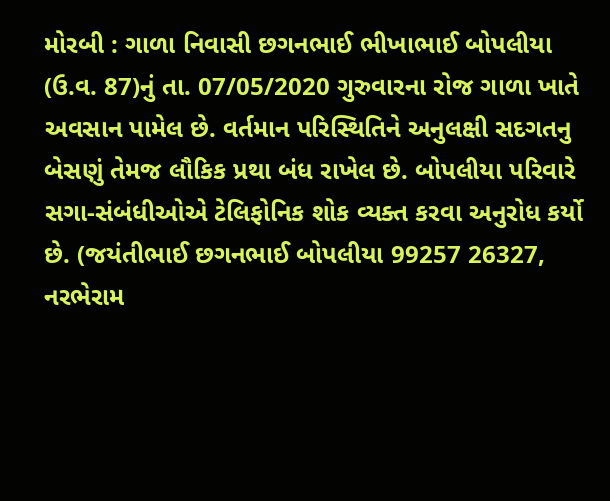મોરબી : ગાળા નિવાસી છગનભાઈ ભીખાભાઈ બોપલીયા (ઉ.વ. 87)નું તા. 07/05/2020 ગુરુવારના રોજ ગાળા ખાતે અવસાન પામેલ છે. વર્તમાન પરિસ્થિતિને અનુલક્ષી સદગતનુ બેસણું તેમજ લૌકિક પ્રથા બંધ રાખેલ છે. બોપલીયા પરિવારે સગા-સંબંધીઓએ ટેલિફોનિક શોક વ્યક્ત કરવા અનુરોધ કર્યો છે. (જયંતીભાઈ છગનભાઈ બોપલીયા 99257 26327, નરભેરામ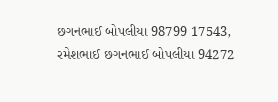છગનભાઈ બોપલીયા 98799 17543, રમેશભાઈ છગનભાઈ બોપલીયા 94272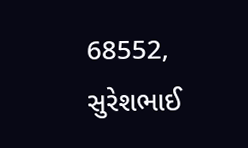68552, સુરેશભાઈ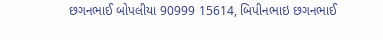છગનભાઈ બોપલીયા 90999 15614, બિપીનભાઇ છગનભાઈ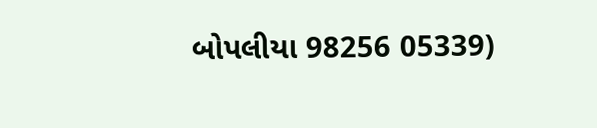બોપલીયા 98256 05339)